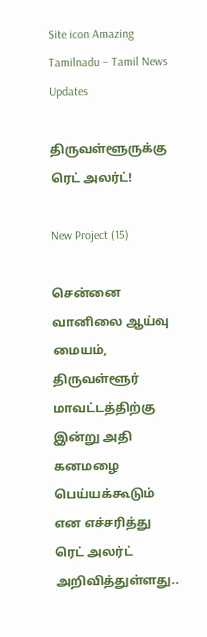Site icon Amazing Tamilnadu – Tamil News Updates

திருவள்ளூருக்கு ரெட் அலர்ட்!

New Project (15)

சென்னை வானிலை ஆய்வு மையம், திருவள்ளூர் மாவட்டத்திற்கு இன்று அதி கனமழை பெய்யக்கூடும் என எச்சரித்து ரெட் அலர்ட் அறிவித்துள்ளது..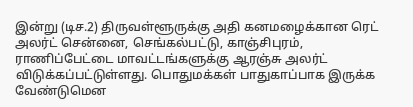இன்று (டிச.2) திருவள்ளூருக்கு அதி கனமழைக்கான ரெட் அலர்ட் சென்னை, செங்கல்பட்டு, காஞ்சிபுரம், ராணிப்பேட்டை மாவட்டங்களுக்கு ஆரஞ்சு அலர்ட் விடுக்கப்பட்டுள்ளது. பொதுமக்கள் பாதுகாப்பாக இருக்க வேண்டுமென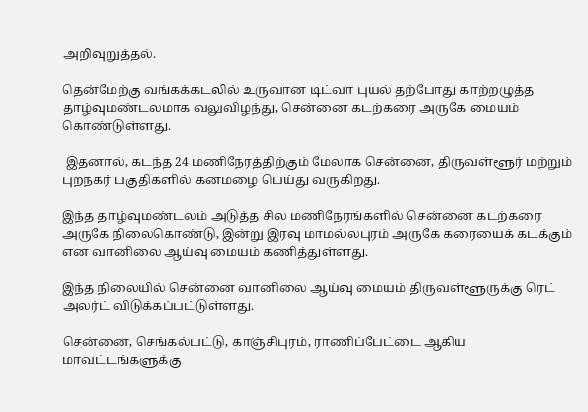அறிவுறுத்தல்.

தென்மேற்கு வங்கக்கடலில் உருவான டிட்வா புயல் தற்போது காற்றழுத்த தாழ்வுமண்டலமாக வலுவிழந்து, சென்னை கடற்கரை அருகே மையம் கொண்டுள்ளது.

 இதனால், கடந்த 24 மணிநேரத்திற்கும் மேலாக சென்னை, திருவள்ளூர் மற்றும் புறநகர் பகுதிகளில் கனமழை பெய்து வருகிறது.

இந்த தாழ்வுமண்டலம் அடுத்த சில மணிநேரங்களில் சென்னை கடற்கரை அருகே நிலைகொண்டு, இன்று இரவு மாமல்லபுரம் அருகே கரையைக் கடக்கும் என வானிலை ஆய்வு மையம் கணித்துள்ளது.

இந்த நிலையில் சென்னை வானிலை ஆய்வு மையம் திருவள்ளூருக்கு ரெட் அலர்ட் விடுக்கப்பட்டுள்ளது.

சென்னை, செங்கல்பட்டு, காஞ்சிபுரம், ராணிப்பேட்டை ஆகிய மாவட்டங்களுக்கு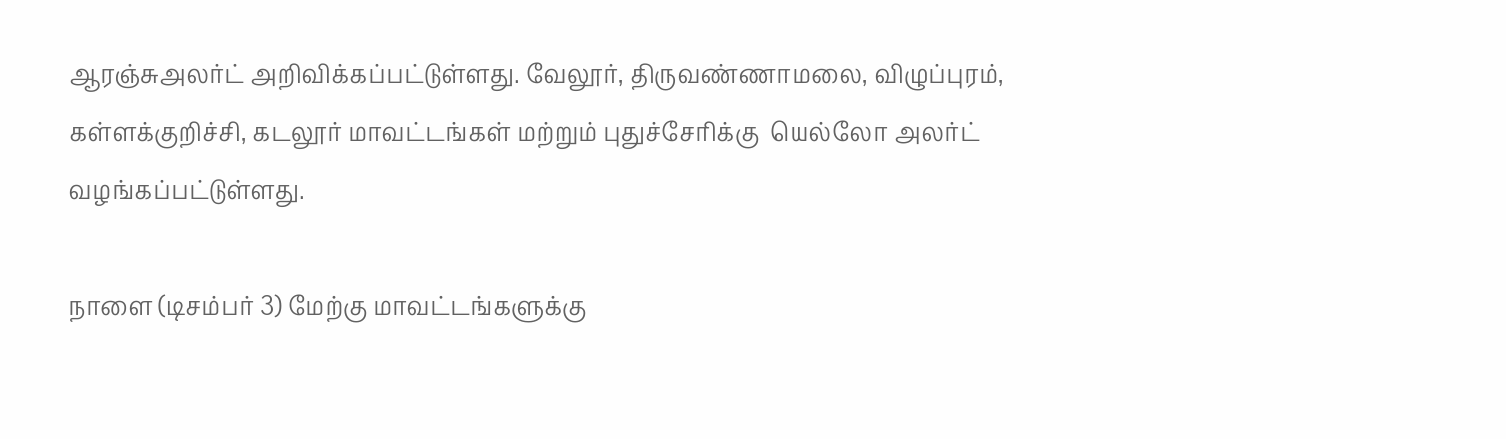ஆரஞ்சுஅலர்ட் அறிவிக்கப்பட்டுள்ளது. வேலூர், திருவண்ணாமலை, விழுப்புரம், கள்ளக்குறிச்சி, கடலூர் மாவட்டங்கள் மற்றும் புதுச்சேரிக்கு  யெல்லோ அலர்ட் வழங்கப்பட்டுள்ளது.

நாளை (டிசம்பர் 3) மேற்கு மாவட்டங்களுக்கு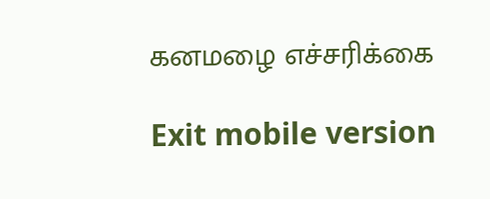கனமழை எச்சரிக்கை

Exit mobile version